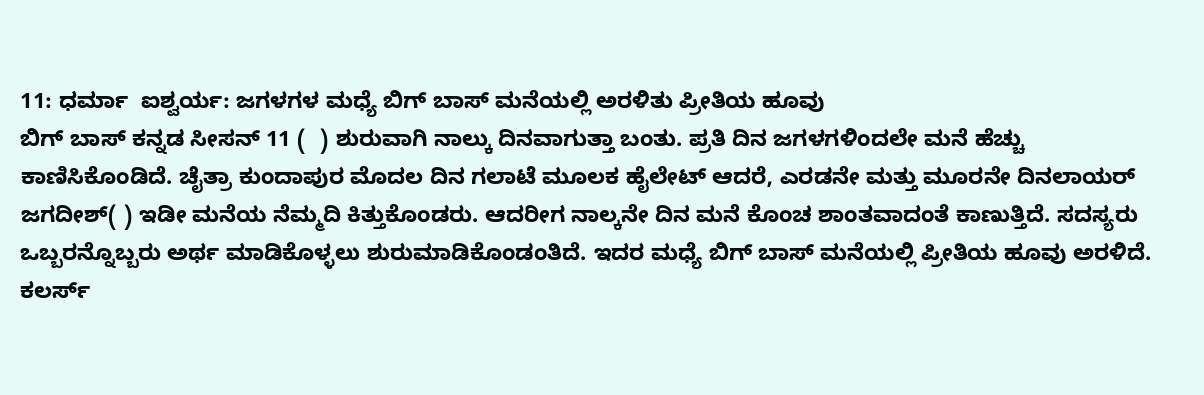11: ಧರ್ಮಾ  ಐಶ್ವರ್ಯ: ಜಗಳಗಳ ಮಧ್ಯೆ ಬಿಗ್ ಬಾಸ್ ಮನೆಯಲ್ಲಿ ಅರಳಿತು ಪ್ರೀತಿಯ ಹೂವು
ಬಿಗ್ ಬಾಸ್ ಕನ್ನಡ ಸೀಸನ್ 11 (  ) ಶುರುವಾಗಿ ನಾಲ್ಕು ದಿನವಾಗುತ್ತಾ ಬಂತು. ಪ್ರತಿ ದಿನ ಜಗಳಗಳಿಂದಲೇ ಮನೆ ಹೆಚ್ಚು ಕಾಣಿಸಿಕೊಂಡಿದೆ. ಚೈತ್ರಾ ಕುಂದಾಪುರ ಮೊದಲ ದಿನ ಗಲಾಟೆ ಮೂಲಕ ಹೈಲೇಟ್ ಆದರೆ, ಎರಡನೇ ಮತ್ತು ಮೂರನೇ ದಿನಲಾಯರ್ ಜಗದೀಶ್( ) ಇಡೀ ಮನೆಯ ನೆಮ್ಮದಿ ಕಿತ್ತುಕೊಂಡರು. ಆದರೀಗ ನಾಲ್ಕನೇ ದಿನ ಮನೆ ಕೊಂಚ ಶಾಂತವಾದಂತೆ ಕಾಣುತ್ತಿದೆ. ಸದಸ್ಯರು ಒಬ್ಬರನ್ನೊಬ್ಬರು ಅರ್ಥ ಮಾಡಿಕೊಳ್ಳಲು ಶುರುಮಾಡಿಕೊಂಡಂತಿದೆ. ಇದರ ಮಧ್ಯೆ ಬಿಗ್ ಬಾಸ್ ಮನೆಯಲ್ಲಿ ಪ್ರೀತಿಯ ಹೂವು ಅರಳಿದೆ.
ಕಲರ್ಸ್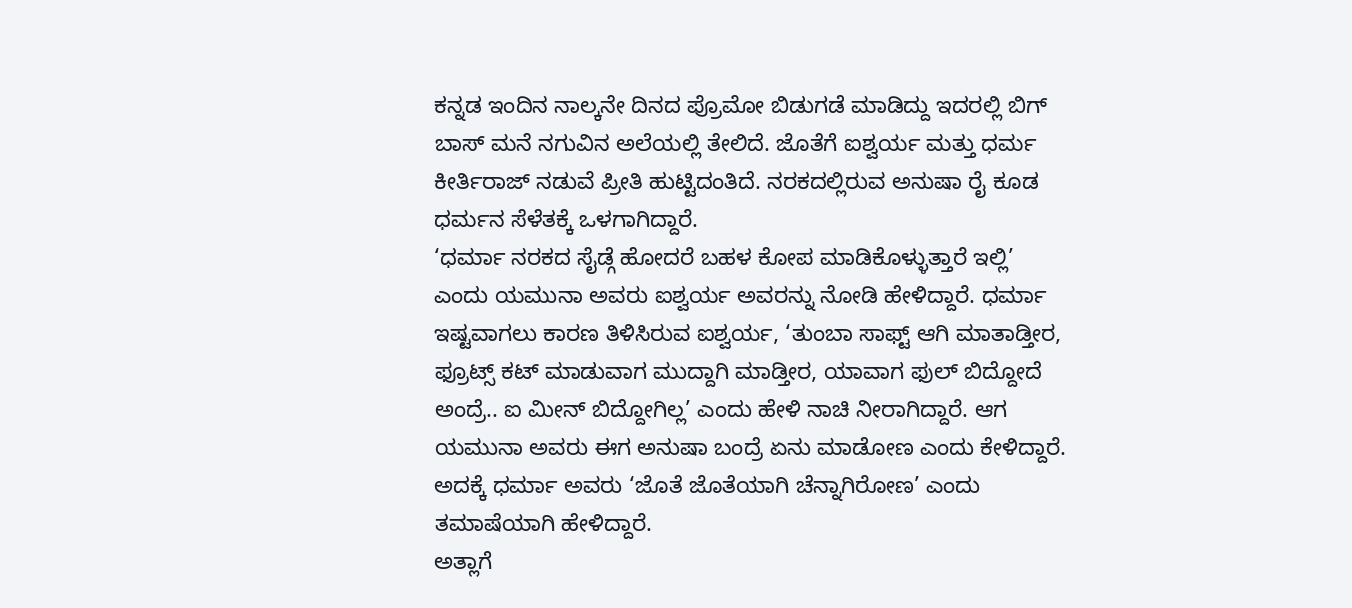ಕನ್ನಡ ಇಂದಿನ ನಾಲ್ಕನೇ ದಿನದ ಪ್ರೊಮೋ ಬಿಡುಗಡೆ ಮಾಡಿದ್ದು ಇದರಲ್ಲಿ ಬಿಗ್ ಬಾಸ್ ಮನೆ ನಗುವಿನ ಅಲೆಯಲ್ಲಿ ತೇಲಿದೆ. ಜೊತೆಗೆ ಐಶ್ವರ್ಯ ಮತ್ತು ಧರ್ಮ ಕೀರ್ತಿರಾಜ್ ನಡುವೆ ಪ್ರೀತಿ ಹುಟ್ಟಿದಂತಿದೆ. ನರಕದಲ್ಲಿರುವ ಅನುಷಾ ರೈ ಕೂಡ ಧರ್ಮನ ಸೆಳೆತಕ್ಕೆ ಒಳಗಾಗಿದ್ದಾರೆ.
‘ಧರ್ಮಾ ನರಕದ ಸೈಡ್ಗೆ ಹೋದರೆ ಬಹಳ ಕೋಪ ಮಾಡಿಕೊಳ್ಳುತ್ತಾರೆ ಇಲ್ಲಿ’ ಎಂದು ಯಮುನಾ ಅವರು ಐಶ್ವರ್ಯ ಅವರನ್ನು ನೋಡಿ ಹೇಳಿದ್ದಾರೆ. ಧರ್ಮಾ ಇಷ್ಟವಾಗಲು ಕಾರಣ ತಿಳಿಸಿರುವ ಐಶ್ವರ್ಯ, ‘ತುಂಬಾ ಸಾಫ್ಟ್ ಆಗಿ ಮಾತಾಡ್ತೀರ, ಫ್ರೂಟ್ಸ್ ಕಟ್ ಮಾಡುವಾಗ ಮುದ್ದಾಗಿ ಮಾಡ್ತೀರ, ಯಾವಾಗ ಫುಲ್ ಬಿದ್ದೋದೆ ಅಂದ್ರೆ.. ಐ ಮೀನ್ ಬಿದ್ದೋಗಿಲ್ಲ’ ಎಂದು ಹೇಳಿ ನಾಚಿ ನೀರಾಗಿದ್ದಾರೆ. ಆಗ ಯಮುನಾ ಅವರು ಈಗ ಅನುಷಾ ಬಂದ್ರೆ ಏನು ಮಾಡೋಣ ಎಂದು ಕೇಳಿದ್ದಾರೆ. ಅದಕ್ಕೆ ಧರ್ಮಾ ಅವರು ‘ಜೊತೆ ಜೊತೆಯಾಗಿ ಚೆನ್ನಾಗಿರೋಣ’ ಎಂದು ತಮಾಷೆಯಾಗಿ ಹೇಳಿದ್ದಾರೆ.
ಅತ್ಲಾಗೆ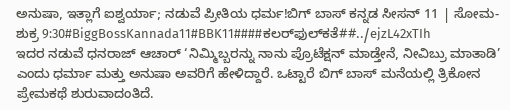ಅನುಷಾ, ಇತ್ಲಾಗೆ ಐಶ್ವರ್ಯಾ; ನಡುವೆ ಪ್ರೀತಿಯ ಧರ್ಮ!ಬಿಗ್ ಬಾಸ್ ಕನ್ನಡ ಸೀಸನ್ 11 | ಸೋಮ-ಶುಕ್ರ 9:30#BiggBossKannada11#BBK11####ಕಲರ್‌ಫುಲ್‌‌ಕತೆ##../ejzL42xTIh
ಇದರ ನಡುವೆ ಧನರಾಜ್ ಆಚಾರ್ ‘ನಿಮ್ಮಿಬ್ಬರನ್ನು ನಾನು ಪ್ರೊಟೆಕ್ಷನ್ ಮಾಡ್ತೇನೆ, ನೀವಿಬ್ರು ಮಾತಾಡಿ’ ಎಂದು ಧರ್ಮಾ ಮತ್ತು ಅನುಷಾ ಅವರಿಗೆ ಹೇಳಿದ್ದಾರೆ. ಒಟ್ಟಾರೆ ಬಿಗ್ ಬಾಸ್ ಮನೆಯಲ್ಲಿ ತ್ರಿಕೋನ ಪ್ರೇಮಕಥೆ ಶುರುವಾದಂತಿದೆ.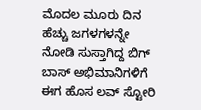ಮೊದಲ ಮೂರು ದಿನ ಹೆಚ್ಚು ಜಗಳಗಳನ್ನೇ ನೋಡಿ ಸುಸ್ತಾಗಿದ್ದ ಬಿಗ್ ಬಾಸ್ ಅಭಿಮಾನಿಗಳಿಗೆ ಈಗ ಹೊಸ ಲವ್ ಸ್ಟೋರಿ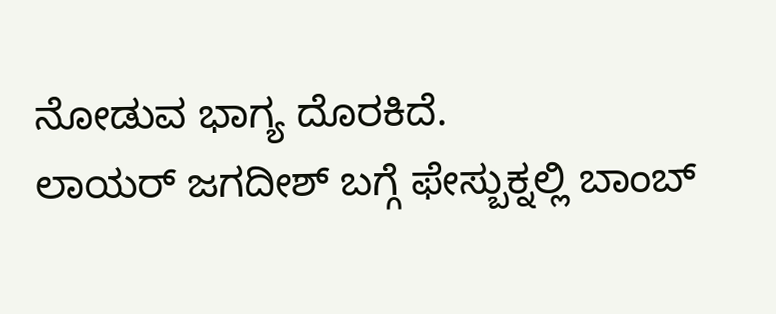ನೋಡುವ ಭಾಗ್ಯ ದೊರಕಿದೆ.
ಲಾಯರ್ ಜಗದೀಶ್ ಬಗ್ಗೆ ಫೇಸ್ಬುಕ್ನಲ್ಲಿ ಬಾಂಬ್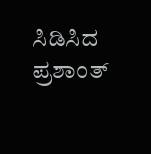ಸಿಡಿಸಿದ ಪ್ರಶಾಂತ್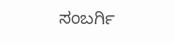ಸಂಬರ್ಗಿ